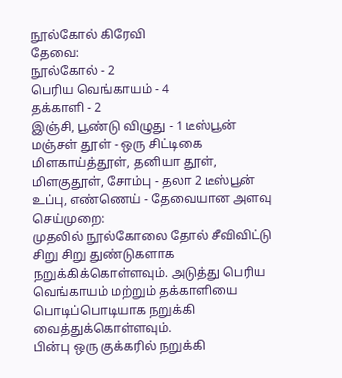நூல்கோல் கிரேவி
தேவை:
நூல்கோல் - 2
பெரிய வெங்காயம் - 4
தக்காளி - 2
இஞ்சி, பூண்டு விழுது - 1 டீஸ்பூன்
மஞ்சள் தூள் - ஒரு சிட்டிகை
மிளகாய்த்தூள், தனியா தூள், மிளகுதூள், சோம்பு - தலா 2 டீஸ்பூன்
உப்பு, எண்ணெய் - தேவையான அளவு
செய்முறை:
முதலில் நூல்கோலை தோல் சீவிவிட்டு சிறு சிறு துண்டுகளாக நறுக்கிக்கொள்ளவும். அடுத்து பெரிய வெங்காயம் மற்றும் தக்காளியை பொடிப்பொடியாக நறுக்கி வைத்துக்கொள்ளவும்.
பின்பு ஒரு குக்கரில் நறுக்கி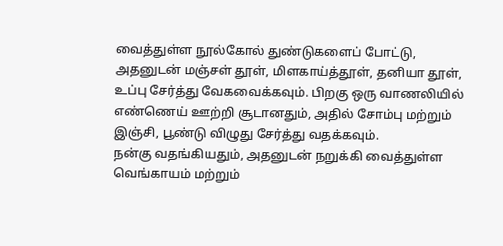வைத்துள்ள நூல்கோல் துண்டுகளைப் போட்டு, அதனுடன் மஞ்சள் தூள், மிளகாய்த்தூள், தனியா தூள், உப்பு சேர்த்து வேகவைக்கவும். பிறகு ஒரு வாணலியில் எண்ணெய் ஊற்றி சூடானதும், அதில் சோம்பு மற்றும் இஞ்சி, பூண்டு விழுது சேர்த்து வதக்கவும்.
நன்கு வதங்கியதும், அதனுடன் நறுக்கி வைத்துள்ள வெங்காயம் மற்றும்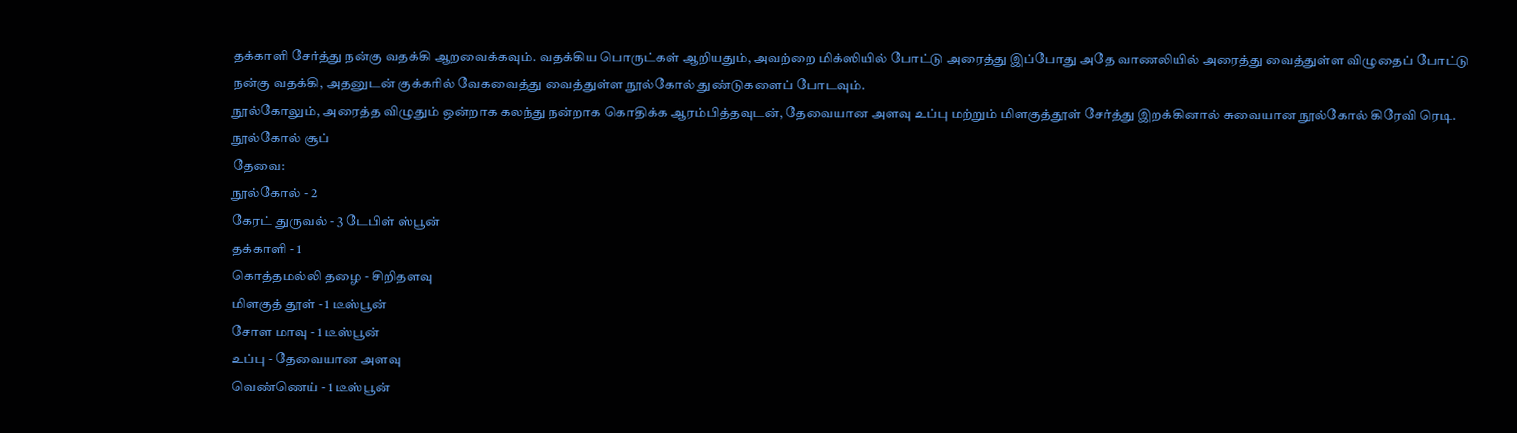தக்காளி சேர்த்து நன்கு வதக்கி ஆறவைக்கவும். வதக்கிய பொருட்கள் ஆறியதும், அவற்றை மிக்ஸியில் போட்டு அரைத்து இப்போது அதே வாணலியில் அரைத்து வைத்துள்ள விழுதைப் போட்டு நன்கு வதக்கி, அதனுடன் குக்கரில் வேகவைத்து வைத்துள்ள நூல்கோல் துண்டுகளைப் போடவும்.
நூல்கோலும், அரைத்த விழுதும் ஒன்றாக கலந்து நன்றாக கொதிக்க ஆரம்பித்தவுடன், தேவையான அளவு உப்பு மற்றும் மிளகுத்தூள் சேர்த்து இறக்கினால் சுவையான நூல்கோல் கிரேவி ரெடி.
நூல்கோல் சூப்
தேவை:
நூல்கோல் - 2
கேரட் துருவல் - 3 டேபிள் ஸ்பூன்
தக்காளி - 1
கொத்தமல்லி தழை - சிறிதளவு
மிளகுத் தூள் - 1 டீஸ்பூன்
சோள மாவு - 1 டீஸ்பூன்
உப்பு - தேவையான அளவு
வெண்ணெய் - 1 டீஸ்பூன்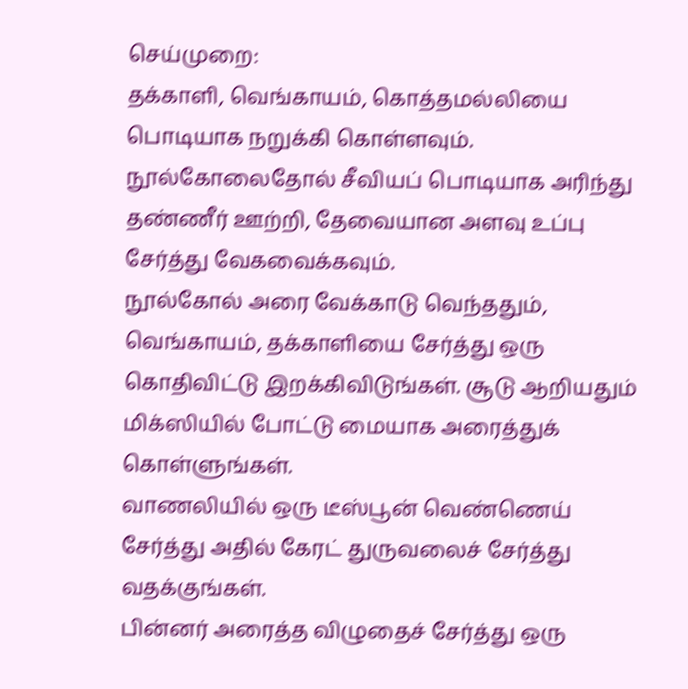செய்முறை:
தக்காளி, வெங்காயம், கொத்தமல்லியை பொடியாக நறுக்கி கொள்ளவும். நூல்கோலைதோல் சீவியப் பொடியாக அரிந்து தண்ணீர் ஊற்றி, தேவையான அளவு உப்பு சேர்த்து வேகவைக்கவும்.
நூல்கோல் அரை வேக்காடு வெந்ததும், வெங்காயம், தக்காளியை சேர்த்து ஒரு கொதிவிட்டு இறக்கிவிடுங்கள். சூடு ஆறியதும் மிக்ஸியில் போட்டு மையாக அரைத்துக் கொள்ளுங்கள்.
வாணலியில் ஒரு டீஸ்பூன் வெண்ணெய் சேர்த்து அதில் கேரட் துருவலைச் சேர்த்து வதக்குங்கள்.
பின்னர் அரைத்த விழுதைச் சேர்த்து ஒரு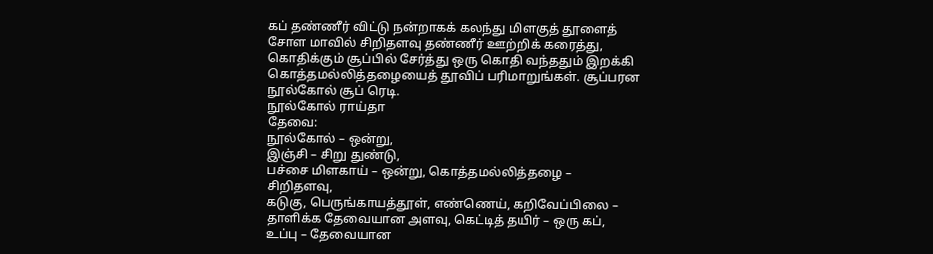கப் தண்ணீர் விட்டு நன்றாகக் கலந்து மிளகுத் தூளைத் சோள மாவில் சிறிதளவு தண்ணீர் ஊற்றிக் கரைத்து, கொதிக்கும் சூப்பில் சேர்த்து ஒரு கொதி வந்ததும் இறக்கி கொத்தமல்லித்தழையைத் தூவிப் பரிமாறுங்கள். சூப்பரன நூல்கோல் சூப் ரெடி.
நூல்கோல் ராய்தா
தேவை:
நூல்கோல் – ஒன்று,
இஞ்சி – சிறு துண்டு,
பச்சை மிளகாய் – ஒன்று, கொத்தமல்லித்தழை – சிறிதளவு,
கடுகு, பெருங்காயத்தூள், எண்ணெய், கறிவேப்பிலை – தாளிக்க தேவையான அளவு, கெட்டித் தயிர் – ஒரு கப்,
உப்பு – தேவையான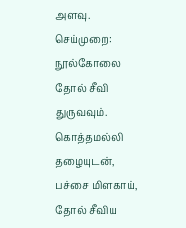அளவு.
செய்முறை:
நூல்கோலை தோல் சீவி துருவவும். கொத்தமல்லி தழையுடன், பச்சை மிளகாய், தோல் சீவிய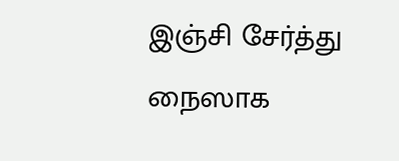இஞ்சி சேர்த்து நைஸாக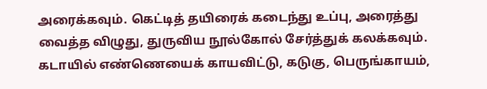அரைக்கவும். கெட்டித் தயிரைக் கடைந்து உப்பு, அரைத்து வைத்த விழுது, துருவிய நூல்கோல் சேர்த்துக் கலக்கவும். கடாயில் எண்ணெயைக் காயவிட்டு, கடுகு, பெருங்காயம்,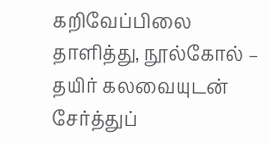கறிவேப்பிலை தாளித்து, நூல்கோல் – தயிர் கலவையுடன் சேர்த்துப்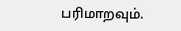பரிமாறவும்.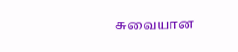சுவையான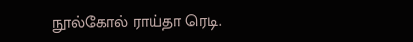நூல்கோல் ராய்தா ரெடி.